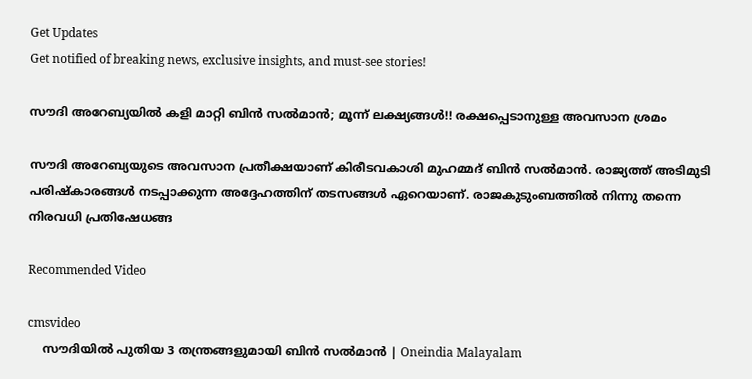Get Updates
Get notified of breaking news, exclusive insights, and must-see stories!

സൗദി അറേബ്യയില്‍ കളി മാറ്റി ബിന്‍ സല്‍മാന്‍; മൂന്ന് ലക്ഷ്യങ്ങള്‍!! രക്ഷപ്പെടാനുള്ള അവസാന ശ്രമം

സൗദി അറേബ്യയുടെ അവസാന പ്രതീക്ഷയാണ് കിരീടവകാശി മുഹമ്മദ് ബിന്‍ സല്‍മാന്‍. രാജ്യത്ത് അടിമുടി പരിഷ്‌കാരങ്ങള്‍ നടപ്പാക്കുന്ന അദ്ദേഹത്തിന് തടസങ്ങള്‍ ഏറെയാണ്. രാജകുടുംബത്തില്‍ നിന്നു തന്നെ നിരവധി പ്രതിഷേധങ്ങ

Recommended Video

cmsvideo
    സൗദിയിൽ പുതിയ 3 തന്ത്രങ്ങളുമായി ബിൻ സൽമാൻ | Oneindia Malayalam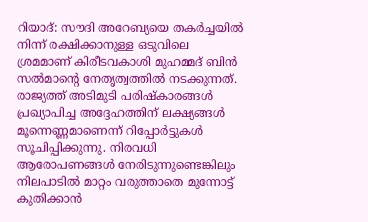റിയാദ്: സൗദി അറേബ്യയെ തകര്‍ച്ചയില്‍ നിന്ന് രക്ഷിക്കാനുള്ള ഒടുവിലെ ശ്രമമാണ് കിരീടവകാശി മുഹമ്മദ് ബിന്‍ സല്‍മാന്റെ നേതൃത്വത്തില്‍ നടക്കുന്നത്. രാജ്യത്ത് അടിമുടി പരിഷ്‌കാരങ്ങള്‍ പ്രഖ്യാപിച്ച അദ്ദേഹത്തിന് ലക്ഷ്യങ്ങള്‍ മൂന്നെണ്ണമാണെന്ന് റിപ്പോര്‍ട്ടുകള്‍ സൂചിപ്പിക്കുന്നു. നിരവധി ആരോപണങ്ങള്‍ നേരിടുന്നുണ്ടെങ്കിലും നിലപാടില്‍ മാറ്റം വരുത്താതെ മുന്നോട്ട് കുതിക്കാന്‍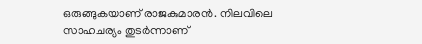ഒരുങ്ങുകയാണ് രാജകുമാരന്‍. നിലവിലെ സാഹചര്യം തുടര്‍ന്നാണ്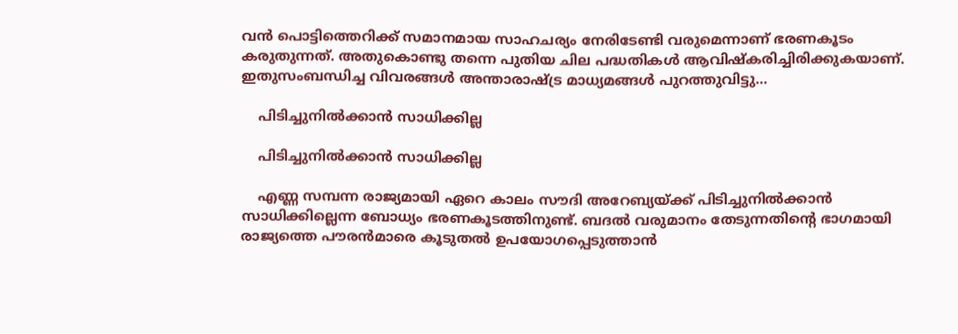വന്‍ പൊട്ടിത്തെറിക്ക് സമാനമായ സാഹചര്യം നേരിടേണ്ടി വരുമെന്നാണ് ഭരണകൂടം കരുതുന്നത്. അതുകൊണ്ടു തന്നെ പുതിയ ചില പദ്ധതികള്‍ ആവിഷ്‌കരിച്ചിരിക്കുകയാണ്. ഇതുസംബന്ധിച്ച വിവരങ്ങള്‍ അന്താരാഷ്ട്ര മാധ്യമങ്ങള്‍ പുറത്തുവിട്ടു...

    പിടിച്ചുനില്‍ക്കാന്‍ സാധിക്കില്ല

    പിടിച്ചുനില്‍ക്കാന്‍ സാധിക്കില്ല

    എണ്ണ സമ്പന്ന രാജ്യമായി ഏറെ കാലം സൗദി അറേബ്യയ്ക്ക് പിടിച്ചുനില്‍ക്കാന്‍ സാധിക്കില്ലെന്ന ബോധ്യം ഭരണകൂടത്തിനുണ്ട്. ബദല്‍ വരുമാനം തേടുന്നതിന്റെ ഭാഗമായി രാജ്യത്തെ പൗരന്‍മാരെ കൂടുതല്‍ ഉപയോഗപ്പെടുത്താന്‍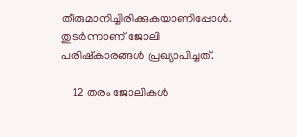തീരുമാനിച്ചിരിക്കുകയാണിപ്പോള്‍. തുടര്‍ന്നാണ് ജോലി പരിഷ്‌കാരങ്ങള്‍ പ്രഖ്യാപിച്ചത്.

    12 തരം ജോലികള്‍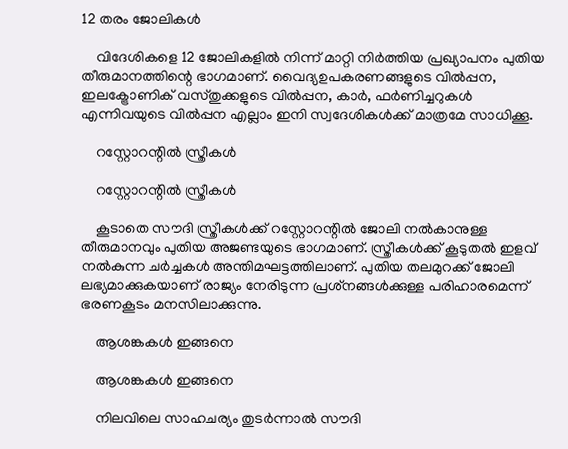12 തരം ജോലികള്‍

    വിദേശികളെ 12 ജോലികളില്‍ നിന്ന് മാറ്റി നിര്‍ത്തിയ പ്രഖ്യാപനം പുതിയ തീരുമാനത്തിന്റെ ഭാഗമാണ്. വൈദ്യഉപകരണങ്ങളുടെ വില്‍പ്പന, ഇലക്ട്രോണിക് വസ്തുക്കളുടെ വില്‍പ്പന, കാര്‍, ഫര്‍ണിച്ചറുകള്‍ എന്നിവയുടെ വില്‍പ്പന എല്ലാം ഇനി സ്വദേശികള്‍ക്ക് മാത്രമേ സാധിക്കൂ.

    റസ്റ്റോറന്റില്‍ സ്ത്രീകള്‍

    റസ്റ്റോറന്റില്‍ സ്ത്രീകള്‍

    കൂടാതെ സൗദി സ്ത്രീകള്‍ക്ക് റസ്റ്റോറന്റില്‍ ജോലി നല്‍കാനുള്ള തീരുമാനവും പുതിയ അജണ്ടയുടെ ഭാഗമാണ്. സ്ത്രീകള്‍ക്ക് കൂടുതല്‍ ഇളവ് നല്‍കുന്ന ചര്‍ച്ചകള്‍ അന്തിമഘട്ടത്തിലാണ്. പുതിയ തലമുറക്ക് ജോലി ലഭ്യമാക്കുകയാണ് രാജ്യം നേരിടുന്ന പ്രശ്‌നങ്ങള്‍ക്കുള്ള പരിഹാരമെന്ന് ഭരണകൂടം മനസിലാക്കുന്നു.

    ആശങ്കകള്‍ ഇങ്ങനെ

    ആശങ്കകള്‍ ഇങ്ങനെ

    നിലവിലെ സാഹചര്യം തുടര്‍ന്നാല്‍ സൗദി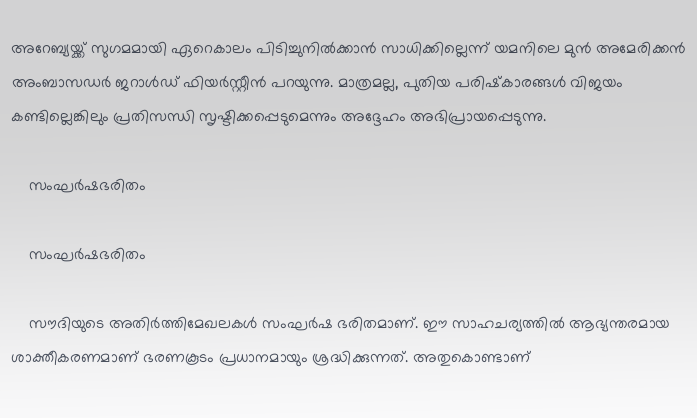അറേബ്യയ്ക്ക് സുഗമമായി ഏറെകാലം പിടിച്ചുനില്‍ക്കാന്‍ സാധിക്കില്ലെന്ന് യമനിലെ മുന്‍ അമേരിക്കന്‍ അംബാസഡര്‍ ജറാള്‍ഡ് ഫിയര്‍സ്റ്റീന്‍ പറയുന്നു. മാത്രമല്ല, പുതിയ പരിഷ്‌കാരങ്ങള്‍ വിജയം കണ്ടില്ലെങ്കിലും പ്രതിസന്ധി സൃഷ്ടിക്കപ്പെടുമെന്നും അദ്ദേഹം അഭിപ്രായപ്പെടുന്നു.

    സംഘര്‍ഷഭരിതം

    സംഘര്‍ഷഭരിതം

    സൗദിയുടെ അതിര്‍ത്തിമേഖലകള്‍ സംഘര്‍ഷ ഭരിതമാണ്. ഈ സാഹചര്യത്തില്‍ ആഭ്യന്തരമായ ശാക്തീകരണമാണ് ഭരണകൂടം പ്രധാനമായും ശ്രദ്ധിക്കുന്നത്. അതുകൊണ്ടാണ്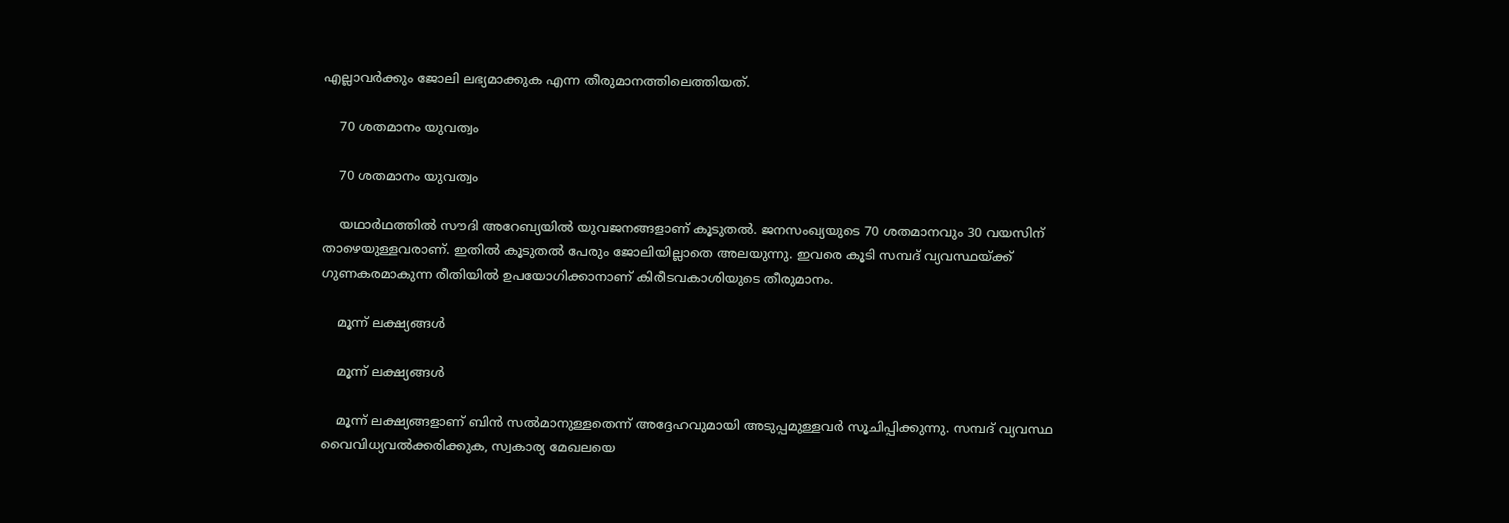എല്ലാവര്‍ക്കും ജോലി ലഭ്യമാക്കുക എന്ന തീരുമാനത്തിലെത്തിയത്.

    70 ശതമാനം യുവത്വം

    70 ശതമാനം യുവത്വം

    യഥാര്‍ഥത്തില്‍ സൗദി അറേബ്യയില്‍ യുവജനങ്ങളാണ് കൂടുതല്‍. ജനസംഖ്യയുടെ 70 ശതമാനവും 30 വയസിന് താഴെയുള്ളവരാണ്. ഇതില്‍ കൂടുതല്‍ പേരും ജോലിയില്ലാതെ അലയുന്നു. ഇവരെ കൂടി സമ്പദ് വ്യവസ്ഥയ്ക്ക് ഗുണകരമാകുന്ന രീതിയില്‍ ഉപയോഗിക്കാനാണ് കിരീടവകാശിയുടെ തീരുമാനം.

    മൂന്ന് ലക്ഷ്യങ്ങള്‍

    മൂന്ന് ലക്ഷ്യങ്ങള്‍

    മൂന്ന് ലക്ഷ്യങ്ങളാണ് ബിന്‍ സല്‍മാനുള്ളതെന്ന് അദ്ദേഹവുമായി അടുപ്പമുള്ളവര്‍ സൂചിപ്പിക്കുന്നു. സമ്പദ് വ്യവസ്ഥ വൈവിധ്യവല്‍ക്കരിക്കുക, സ്വകാര്യ മേഖലയെ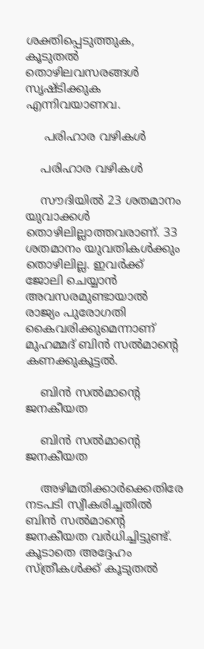ശക്തിപ്പെടുത്തുക, കൂടുതല്‍ തൊഴിലവസരങ്ങള്‍ സൃഷ്ടിക്കുക എന്നിവയാണവ.

     പരിഹാര വഴികള്‍

    പരിഹാര വഴികള്‍

    സൗദിയില്‍ 23 ശതമാനം യുവാക്കള്‍ തൊഴിലില്ലാത്തവരാണ്. 33 ശതമാനം യുവതികള്‍ക്കും തൊഴിലില്ല. ഇവര്‍ക്ക് ജോലി ചെയ്യാന്‍ അവസരമുണ്ടായാല്‍ രാജ്യം പുരോഗതി കൈവരിക്കുമെന്നാണ് മുഹമ്മദ് ബിന്‍ സല്‍മാന്റെ കണക്കുകൂട്ടല്‍.

    ബിന്‍ സല്‍മാന്റെ ജനകീയത

    ബിന്‍ സല്‍മാന്റെ ജനകീയത

    അഴിമതിക്കാര്‍ക്കെതിരേ നടപടി സ്വീകരിച്ചതില്‍ ബിന്‍ സല്‍മാന്റെ ജനകീയത വര്‍ധിച്ചിട്ടുണ്ട്. കൂടാതെ അദ്ദേഹം സ്ത്രീകള്‍ക്ക് കൂടുതല്‍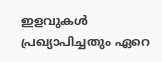ഇളവുകള്‍ പ്രഖ്യാപിച്ചതും ഏറെ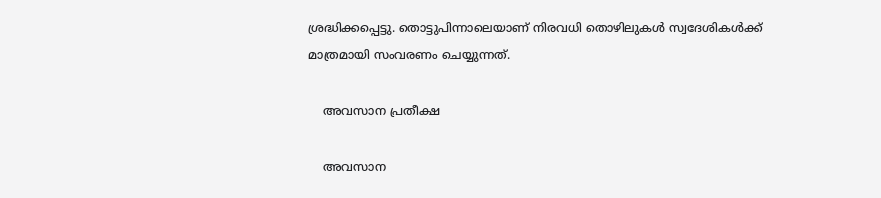ശ്രദ്ധിക്കപ്പെട്ടു. തൊട്ടുപിന്നാലെയാണ് നിരവധി തൊഴിലുകള്‍ സ്വദേശികള്‍ക്ക് മാത്രമായി സംവരണം ചെയ്യുന്നത്.

    അവസാന പ്രതീക്ഷ

    അവസാന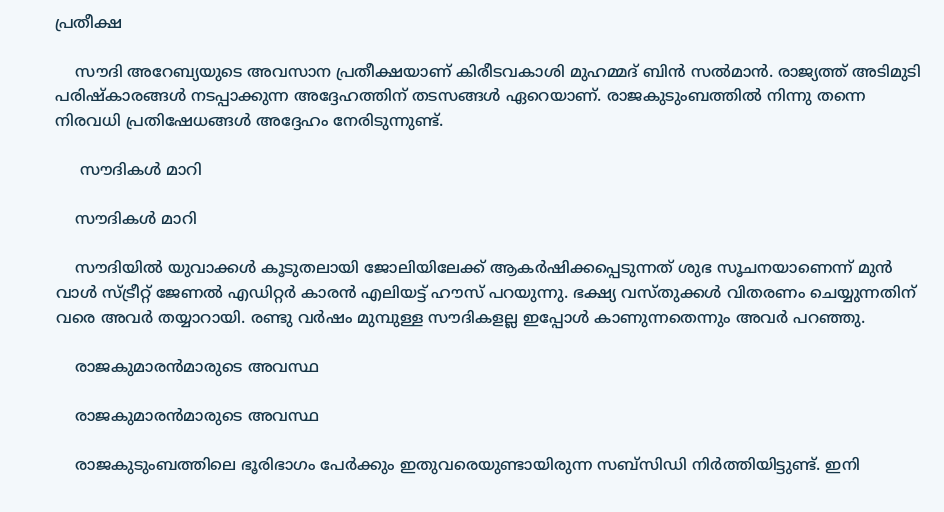പ്രതീക്ഷ

    സൗദി അറേബ്യയുടെ അവസാന പ്രതീക്ഷയാണ് കിരീടവകാശി മുഹമ്മദ് ബിന്‍ സല്‍മാന്‍. രാജ്യത്ത് അടിമുടി പരിഷ്‌കാരങ്ങള്‍ നടപ്പാക്കുന്ന അദ്ദേഹത്തിന് തടസങ്ങള്‍ ഏറെയാണ്. രാജകുടുംബത്തില്‍ നിന്നു തന്നെ നിരവധി പ്രതിഷേധങ്ങള്‍ അദ്ദേഹം നേരിടുന്നുണ്ട്.

     സൗദികള്‍ മാറി

    സൗദികള്‍ മാറി

    സൗദിയില്‍ യുവാക്കള്‍ കൂടുതലായി ജോലിയിലേക്ക് ആകര്‍ഷിക്കപ്പെടുന്നത് ശുഭ സൂചനയാണെന്ന് മുന്‍ വാള്‍ സ്ട്രീറ്റ് ജേണല്‍ എഡിറ്റര്‍ കാരന്‍ എലിയട്ട് ഹൗസ് പറയുന്നു. ഭക്ഷ്യ വസ്തുക്കള്‍ വിതരണം ചെയ്യുന്നതിന് വരെ അവര്‍ തയ്യാറായി. രണ്ടു വര്‍ഷം മുമ്പുള്ള സൗദികളല്ല ഇപ്പോള്‍ കാണുന്നതെന്നും അവര്‍ പറഞ്ഞു.

    രാജകുമാരന്‍മാരുടെ അവസ്ഥ

    രാജകുമാരന്‍മാരുടെ അവസ്ഥ

    രാജകുടുംബത്തിലെ ഭൂരിഭാഗം പേര്‍ക്കും ഇതുവരെയുണ്ടായിരുന്ന സബ്‌സിഡി നിര്‍ത്തിയിട്ടുണ്ട്. ഇനി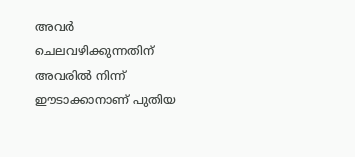അവര്‍ ചെലവഴിക്കുന്നതിന് അവരില്‍ നിന്ന് ഈടാക്കാനാണ് പുതിയ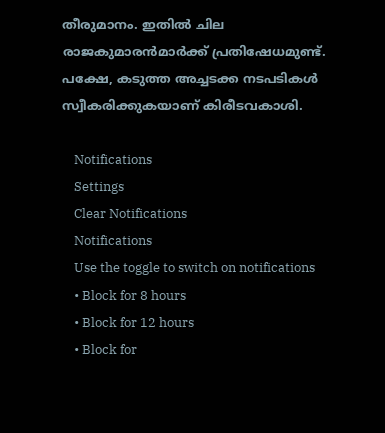തീരുമാനം. ഇതില്‍ ചില രാജകുമാരന്‍മാര്‍ക്ക് പ്രതിഷേധമുണ്ട്. പക്ഷേ, കടുത്ത അച്ചടക്ക നടപടികള്‍ സ്വീകരിക്കുകയാണ് കിരീടവകാശി.

    Notifications
    Settings
    Clear Notifications
    Notifications
    Use the toggle to switch on notifications
    • Block for 8 hours
    • Block for 12 hours
    • Block for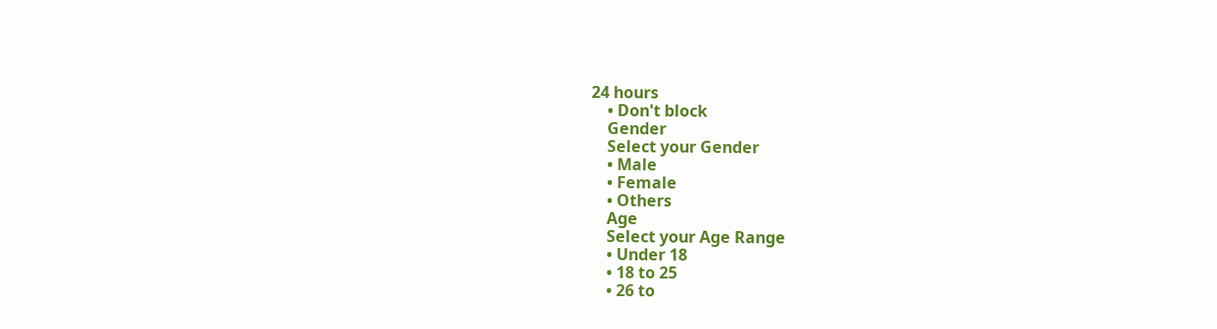24 hours
    • Don't block
    Gender
    Select your Gender
    • Male
    • Female
    • Others
    Age
    Select your Age Range
    • Under 18
    • 18 to 25
    • 26 to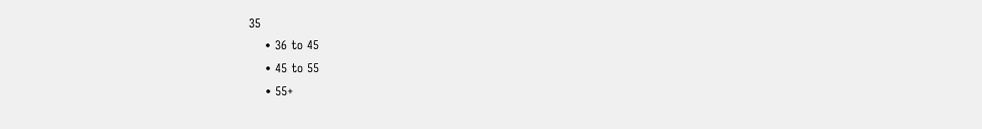35
    • 36 to 45
    • 45 to 55
    • 55+